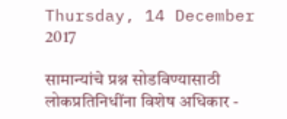Thursday, 14 December 2017

सामान्यांचे प्रश्न सोडविण्यासाठी लोकप्रतिनिधींना विशेष अधिकार -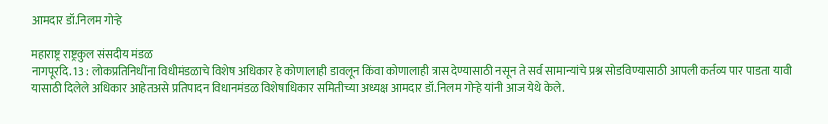आमदार डॉ.निलम गोऱ्हे

महाराष्ट्र राष्ट्रकुल संसदीय मंडळ
नागपूरदि. 13 : लोकप्रतिनिधींना विधीमंडळाचे विशेष अधिकार हे कोणालाही डावलून किंवा कोणालाही त्रास देण्यासाठी नसून ते सर्व सामान्यांचे प्रश्न सोडविण्यासाठी आपली कर्तव्य पार पाडता यावी यासाठी दिलेले अधिकार आहेतअसे प्रतिपादन विधानमंडळ विशेषाधिकार समितीच्या अध्यक्ष आमदार डॉ.निलम गोऱ्हे यांनी आज येथे केले.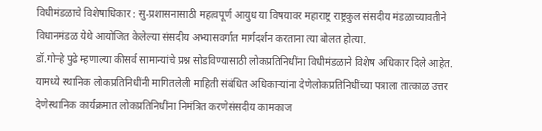विधीमंडळाचे विशेषाधिकार : सु-प्रशासनासाठी महत्वपूर्ण आयुध या विषयावर महाराष्ट्र राष्ट्रकुल संसदीय मंडळाच्यावतीने विधानमंडळ येथे आयोजित केलेल्या संसदीय अभ्यासवर्गात मार्गदर्शन करताना त्या बोलत होत्या.
डॉ.गोऱ्हे पुढे म्हणाल्या कीसर्व सामान्यांचे प्रश्न सोडविण्यासाठी लोकप्रतिनिधींना विधीमंडळाने विशेष अधिकार दिले आहेत. यामध्ये स्थानिक लोकप्रतिनिधींनी मागितलेली माहिती संबंधित अधिकाऱ्यांना देणेलोकप्रतिनिधींच्या पत्राला तात्काळ उत्तर देणेस्थानिक कार्यक्रमात लोकप्रतिनिधींना निमंत्रित करणेसंसदीय कामकाज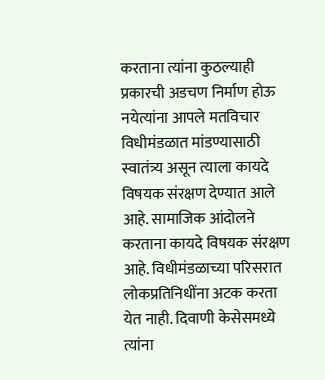करताना त्यांना कुठल्याही प्रकारची अडचण निर्माण होऊ नयेत्यांना आपले मतविचार विधीमंडळात मांडण्यासाठी स्वातंत्र्य असून त्याला कायदे विषयक संरक्षण देण्यात आले आहे. सामाजिक आंदोलने करताना कायदे विषयक संरक्षण आहे. विधीमंडळाच्या परिसरात लोकप्रतिनिधींना अटक करता येत नाही. दिवाणी केसेसमध्ये त्यांना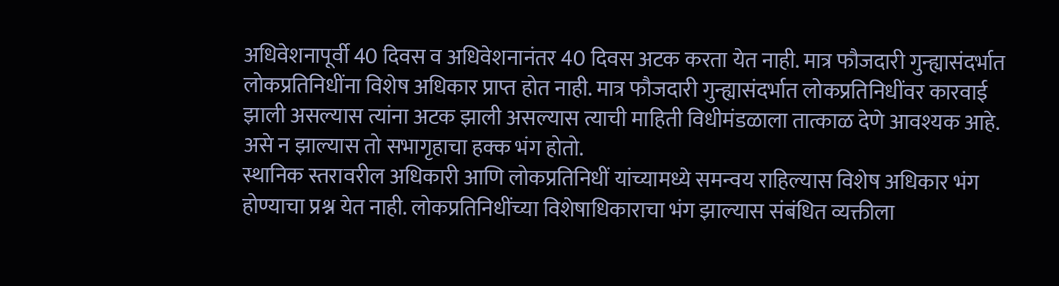अधिवेशनापूर्वी 40 दिवस व अधिवेशनानंतर 40 दिवस अटक करता येत नाही. मात्र फौजदारी गुन्ह्यासंदर्भात लोकप्रतिनिधींना विशेष अधिकार प्राप्त होत नाही. मात्र फौजदारी गुन्ह्यासंदर्भात लोकप्रतिनिधींवर कारवाई झाली असल्यास त्यांना अटक झाली असल्यास त्याची माहिती विधीमंडळाला तात्काळ देणे आवश्यक आहे. असे न झाल्यास तो सभागृहाचा हक्क भंग होतो.
स्थानिक स्तरावरील अधिकारी आणि लोकप्रतिनिधीं यांच्यामध्ये समन्वय राहिल्यास विशेष अधिकार भंग होण्याचा प्रश्न येत नाही. लोकप्रतिनिधींच्या विशेषाधिकाराचा भंग झाल्यास संबंधित व्यक्तीला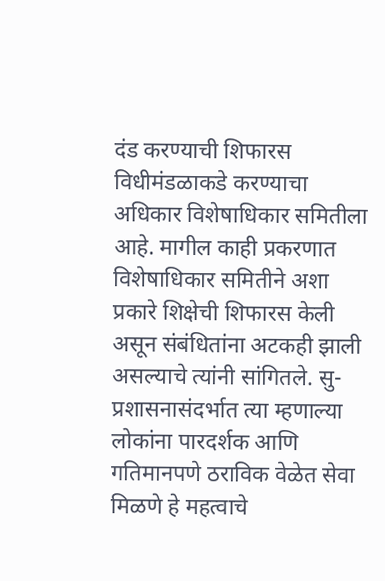दंड करण्याची शिफारस विधीमंडळाकडे करण्याचा अधिकार विशेषाधिकार समितीला आहे. मागील काही प्रकरणात विशेषाधिकार समितीने अशा प्रकारे शिक्षेची शिफारस केली असून संबंधितांना अटकही झाली असल्याचे त्यांनी सांगितले. सु-प्रशासनासंदर्भात त्या म्हणाल्या लोकांना पारदर्शक आणि गतिमानपणे ठराविक वेळेत सेवा मिळणे हे महत्वाचे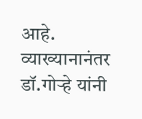आहे.
व्याख्यानानंतर डॉ.गोऱ्हे यांनी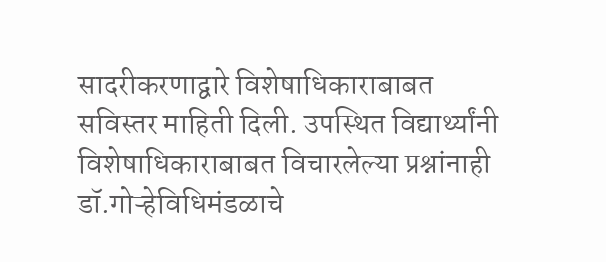सादरीकरणाद्वारे विशेषाधिकाराबाबत सविस्तर माहिती दिली. उपस्थित विद्यार्थ्यांनी विशेषाधिकाराबाबत विचारलेल्या प्रश्नांनाही डॉ.गोऱ्हेविधिमंडळाचे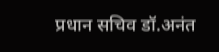प्रधान सचिव डॉ.अनंत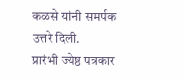कळसे यांनी समर्पक उत्तरे दिली.
प्रारंभी ज्येष्ठ पत्रकार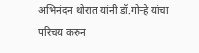अभिनंदन थोरात यांनी डॉ.गोऱ्हे यांचा परिचय करुन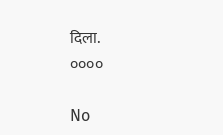दिला.
००००

No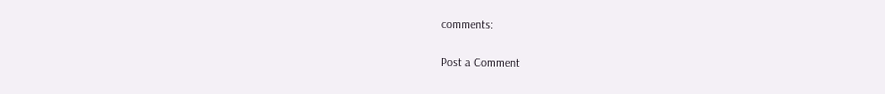comments:

Post a Comment